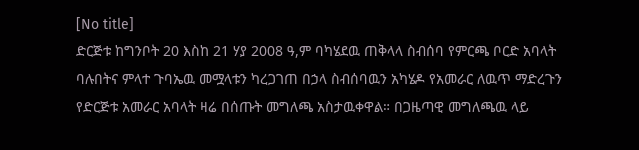[No title]
ድርጅቱ ከግንቦት 20 እስከ 21 ሃያ 2008 ዓ,ም ባካሄደዉ ጠቅላላ ስብሰባ የምርጫ ቦርድ አባላት ባሉበትና ምላተ ጉባኤዉ መሟላቱን ካረጋገጠ በኃላ ስብሰባዉን አካሄዶ የአመራር ለዉጥ ማድረጉን የድርጅቱ አመራር አባላት ዛሬ በሰጡት መግለጫ አስታዉቀዋል። በጋዜጣዊ መግለጫዉ ላይ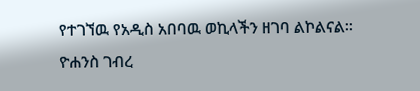የተገኘዉ የአዲስ አበባዉ ወኪላችን ዘገባ ልኮልናል።
ዮሐንስ ገብረ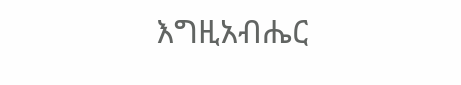እግዚአብሔር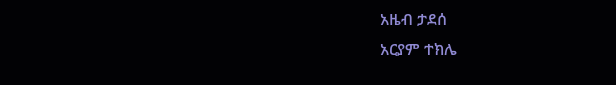አዜብ ታደሰ
አርያም ተክሌ